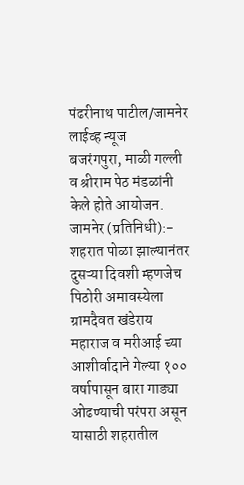पंढरीनाथ पाटील/जामनेर लाईव्ह न्यूज
बजरंगपुरा, माळी गल्ली व श्रीराम पेठ मंडळांनी केले होते आयोजन.
जामनेर (प्रतिनिधी):- शहरात पोळा झाल्यानंतर दुसऱ्या दिवशी म्हणजेच पिठोरी अमावस्येला ग्रामदैवत खंडेराय महाराज व मरीआई च्या आशीर्वादाने गेल्या १०० वर्षापासून बारा गाड्या ओढण्याची परंपरा असून यासाठी शहरातील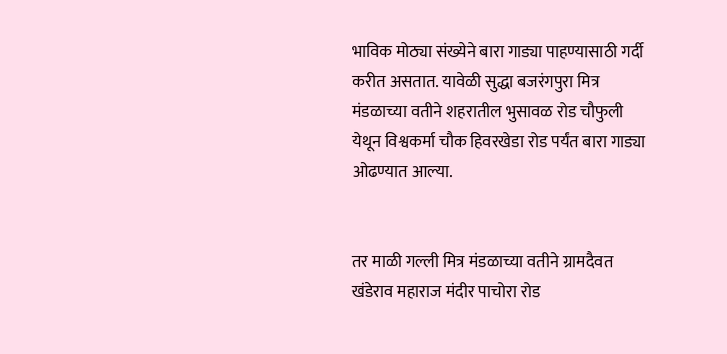भाविक मोठ्या संख्येने बारा गाड्या पाहण्यासाठी गर्दी करीत असतात. यावेळी सुद्धा बजरंगपुरा मित्र मंडळाच्या वतीने शहरातील भुसावळ रोड चौफुली येथून विश्वकर्मा चौक हिवरखेडा रोड पर्यंत बारा गाड्या ओढण्यात आल्या.


तर माळी गल्ली मित्र मंडळाच्या वतीने ग्रामदैवत खंडेराव महाराज मंदीर पाचोरा रोड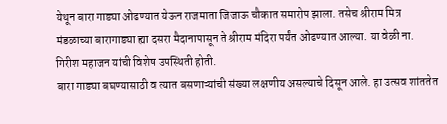येथून बारा गाड्या ओढण्यात येऊन राजमाता जिजाऊ चौकात समारोप झाला. तसेच श्रीराम मित्र मंडळाच्या बारागाड्या ह्या दसरा मैदानापासून ते श्रीराम मंदिरा पर्यंत ओढण्यात आल्या. या वेळी ना. गिरीश महाजन यांची विशेष उपस्थिती होती.
बारा गाड्या बघण्यासाठी व त्यात बसणाऱ्यांची संख्या लक्षणीय असल्याचे दिसून आले. हा उत्सव शांततेत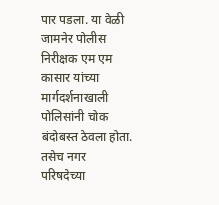पार पडला. या वेळी जामनेर पोलीस निरीक्षक एम एम कासार यांच्या मार्गदर्शनाखाली पोलिसांनी चोक बंदोबस्त ठेवला होता. तसेच नगर परिषदेच्या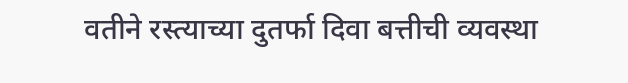वतीने रस्त्याच्या दुतर्फा दिवा बत्तीची व्यवस्था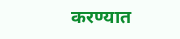करण्यात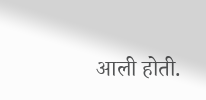आली होती.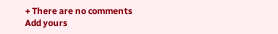+ There are no comments
Add yours